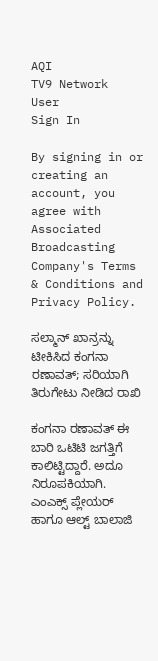AQI
TV9 Network
User
Sign In

By signing in or creating an account, you agree with Associated Broadcasting Company's Terms & Conditions and Privacy Policy.

ಸಲ್ಮಾನ್ ಖಾನ್ರನ್ನು ಟೀಕಿಸಿದ ಕಂಗನಾ ರಣಾವತ್; ಸರಿಯಾಗಿ ತಿರುಗೇಟು ನೀಡಿದ ರಾಖಿ

ಕಂಗನಾ ರಣಾವತ್ ಈ ಬಾರಿ ಒಟಿಟಿ ಜಗತ್ತಿಗೆ ಕಾಲಿಟ್ಟಿದ್ದಾರೆ. ಅದೂ ನಿರೂಪಕಿಯಾಗಿ. ಎಂಎಕ್ಸ್ ಪ್ಲೇಯರ್ ಹಾಗೂ ಆಲ್ಟ್ ಬಾಲಾಜಿ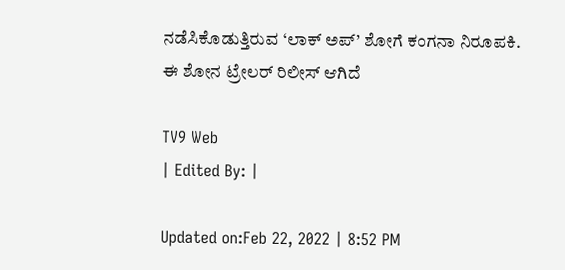ನಡೆಸಿಕೊಡುತ್ತಿರುವ ‘ಲಾಕ್ ಅಪ್’ ಶೋಗೆ ಕಂಗನಾ ನಿರೂಪಕಿ. ಈ ಶೋನ ಟ್ರೇಲರ್ ರಿಲೀಸ್ ಆಗಿದೆ

TV9 Web
| Edited By: |

Updated on:Feb 22, 2022 | 8:52 PM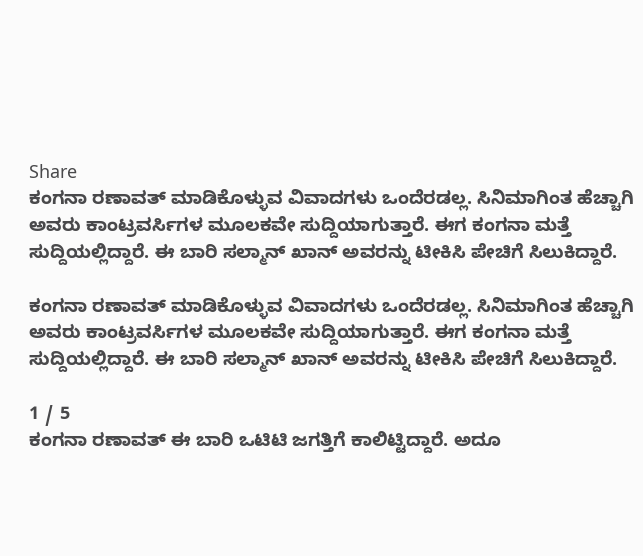Share
ಕಂಗನಾ ರಣಾವತ್ ಮಾಡಿಕೊಳ್ಳುವ ವಿವಾದಗಳು ಒಂದೆರಡಲ್ಲ. ಸಿನಿಮಾಗಿಂತ ಹೆಚ್ಚಾಗಿ ಅವರು ಕಾಂಟ್ರವರ್ಸಿಗಳ ಮೂಲಕವೇ ಸುದ್ದಿಯಾಗುತ್ತಾರೆ. ಈಗ ಕಂಗನಾ ಮತ್ತೆ ಸುದ್ದಿಯಲ್ಲಿದ್ದಾರೆ. ಈ ಬಾರಿ ಸಲ್ಮಾನ್ ಖಾನ್ ಅವರನ್ನು ಟೀಕಿಸಿ ಪೇಚಿಗೆ ಸಿಲುಕಿದ್ದಾರೆ.

ಕಂಗನಾ ರಣಾವತ್ ಮಾಡಿಕೊಳ್ಳುವ ವಿವಾದಗಳು ಒಂದೆರಡಲ್ಲ. ಸಿನಿಮಾಗಿಂತ ಹೆಚ್ಚಾಗಿ ಅವರು ಕಾಂಟ್ರವರ್ಸಿಗಳ ಮೂಲಕವೇ ಸುದ್ದಿಯಾಗುತ್ತಾರೆ. ಈಗ ಕಂಗನಾ ಮತ್ತೆ ಸುದ್ದಿಯಲ್ಲಿದ್ದಾರೆ. ಈ ಬಾರಿ ಸಲ್ಮಾನ್ ಖಾನ್ ಅವರನ್ನು ಟೀಕಿಸಿ ಪೇಚಿಗೆ ಸಿಲುಕಿದ್ದಾರೆ.

1 / 5
ಕಂಗನಾ ರಣಾವತ್ ಈ ಬಾರಿ ಒಟಿಟಿ ಜಗತ್ತಿಗೆ ಕಾಲಿಟ್ಟಿದ್ದಾರೆ. ಅದೂ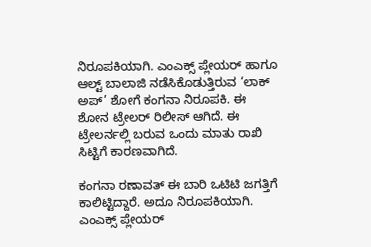ನಿರೂಪಕಿಯಾಗಿ. ಎಂಎಕ್ಸ್ ಪ್ಲೇಯರ್ ಹಾಗೂ ಆಲ್ಟ್ ಬಾಲಾಜಿ ನಡೆಸಿಕೊಡುತ್ತಿರುವ ‘ಲಾಕ್ ಅಪ್’ ಶೋಗೆ ಕಂಗನಾ ನಿರೂಪಕಿ. ಈ ಶೋನ ಟ್ರೇಲರ್ ರಿಲೀಸ್ ಆಗಿದೆ. ಈ ಟ್ರೇಲರ್ನಲ್ಲಿ ಬರುವ ಒಂದು ಮಾತು ರಾಖಿ ಸಿಟ್ಟಿಗೆ ಕಾರಣವಾಗಿದೆ.

ಕಂಗನಾ ರಣಾವತ್ ಈ ಬಾರಿ ಒಟಿಟಿ ಜಗತ್ತಿಗೆ ಕಾಲಿಟ್ಟಿದ್ದಾರೆ. ಅದೂ ನಿರೂಪಕಿಯಾಗಿ. ಎಂಎಕ್ಸ್ ಪ್ಲೇಯರ್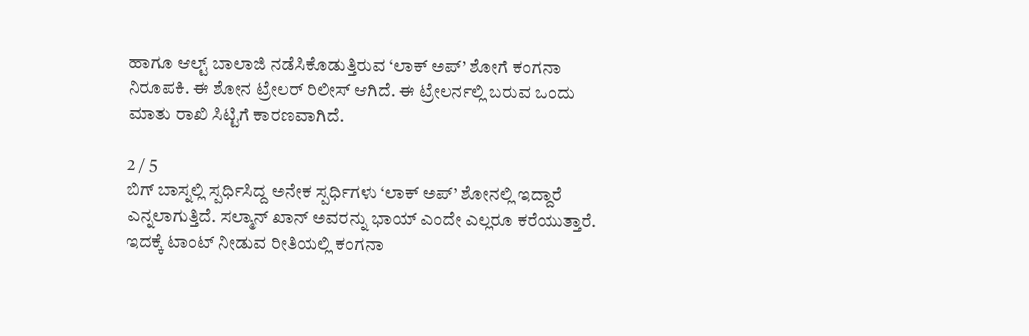ಹಾಗೂ ಆಲ್ಟ್ ಬಾಲಾಜಿ ನಡೆಸಿಕೊಡುತ್ತಿರುವ ‘ಲಾಕ್ ಅಪ್’ ಶೋಗೆ ಕಂಗನಾ ನಿರೂಪಕಿ. ಈ ಶೋನ ಟ್ರೇಲರ್ ರಿಲೀಸ್ ಆಗಿದೆ. ಈ ಟ್ರೇಲರ್ನಲ್ಲಿ ಬರುವ ಒಂದು ಮಾತು ರಾಖಿ ಸಿಟ್ಟಿಗೆ ಕಾರಣವಾಗಿದೆ.

2 / 5
ಬಿಗ್ ಬಾಸ್ನಲ್ಲಿ ಸ್ಪರ್ಧಿಸಿದ್ದ ಅನೇಕ ಸ್ಪರ್ಧಿಗಳು ‘ಲಾಕ್ ಅಪ್’ ಶೋನಲ್ಲಿ ಇದ್ದಾರೆ ಎನ್ನಲಾಗುತ್ತಿದೆ. ಸಲ್ಮಾನ್ ಖಾನ್ ಅವರನ್ನು ಭಾಯ್ ಎಂದೇ ಎಲ್ಲರೂ ಕರೆಯುತ್ತಾರೆ. ಇದಕ್ಕೆ ಟಾಂಟ್ ನೀಡುವ ರೀತಿಯಲ್ಲಿ ಕಂಗನಾ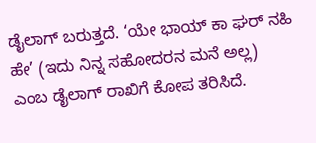ಡೈಲಾಗ್ ಬರುತ್ತದೆ. ‘ಯೇ ಭಾಯ್ ಕಾ ಘರ್ ನಹಿ ಹೇ’ (ಇದು ನಿನ್ನ ಸಹೋದರನ ಮನೆ ಅಲ್ಲ) ಎಂಬ ಡೈಲಾಗ್ ರಾಖಿಗೆ ಕೋಪ ತರಿಸಿದೆ.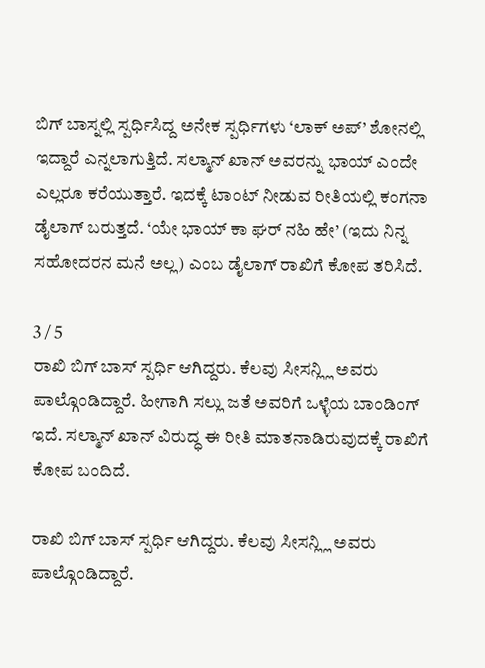ಬಿಗ್ ಬಾಸ್ನಲ್ಲಿ ಸ್ಪರ್ಧಿಸಿದ್ದ ಅನೇಕ ಸ್ಪರ್ಧಿಗಳು ‘ಲಾಕ್ ಅಪ್’ ಶೋನಲ್ಲಿ ಇದ್ದಾರೆ ಎನ್ನಲಾಗುತ್ತಿದೆ. ಸಲ್ಮಾನ್ ಖಾನ್ ಅವರನ್ನು ಭಾಯ್ ಎಂದೇ ಎಲ್ಲರೂ ಕರೆಯುತ್ತಾರೆ. ಇದಕ್ಕೆ ಟಾಂಟ್ ನೀಡುವ ರೀತಿಯಲ್ಲಿ ಕಂಗನಾ ಡೈಲಾಗ್ ಬರುತ್ತದೆ. ‘ಯೇ ಭಾಯ್ ಕಾ ಘರ್ ನಹಿ ಹೇ’ (ಇದು ನಿನ್ನ ಸಹೋದರನ ಮನೆ ಅಲ್ಲ) ಎಂಬ ಡೈಲಾಗ್ ರಾಖಿಗೆ ಕೋಪ ತರಿಸಿದೆ.

3 / 5
ರಾಖಿ ಬಿಗ್ ಬಾಸ್ ಸ್ಪರ್ಧಿ ಆಗಿದ್ದರು. ಕೆಲವು ಸೀಸನ್ಲ್ಲಿ ಅವರು ಪಾಲ್ಗೊಂಡಿದ್ದಾರೆ. ಹೀಗಾಗಿ ಸಲ್ಲು ಜತೆ ಅವರಿಗೆ ಒಳ್ಳೆಯ ಬಾಂಡಿಂಗ್ ಇದೆ. ಸಲ್ಮಾನ್ ಖಾನ್ ವಿರುದ್ಧ ಈ ರೀತಿ ಮಾತನಾಡಿರುವುದಕ್ಕೆ ರಾಖಿಗೆ ಕೋಪ ಬಂದಿದೆ.

ರಾಖಿ ಬಿಗ್ ಬಾಸ್ ಸ್ಪರ್ಧಿ ಆಗಿದ್ದರು. ಕೆಲವು ಸೀಸನ್ಲ್ಲಿ ಅವರು ಪಾಲ್ಗೊಂಡಿದ್ದಾರೆ.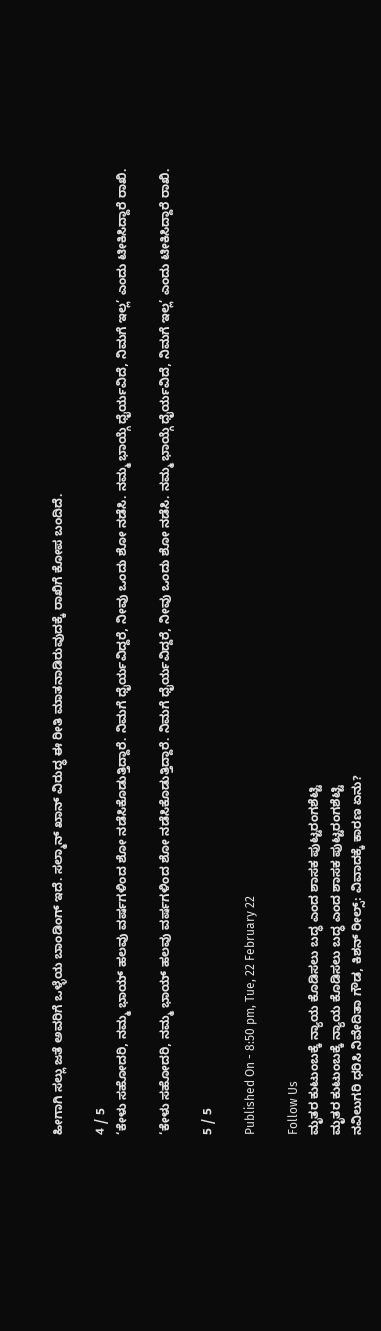ಹೀಗಾಗಿ ಸಲ್ಲು ಜತೆ ಅವರಿಗೆ ಒಳ್ಳೆಯ ಬಾಂಡಿಂಗ್ ಇದೆ. ಸಲ್ಮಾನ್ ಖಾನ್ ವಿರುದ್ಧ ಈ ರೀತಿ ಮಾತನಾಡಿರುವುದಕ್ಕೆ ರಾಖಿಗೆ ಕೋಪ ಬಂದಿದೆ.

4 / 5
‘ಕೇಳು ಸಹೋದರಿ, ನಮ್ಮ ಭಾಯ್ ಹಲವು ವರ್ಷಗಳಿಂದ ಶೋ ನಡೆಸಿಕೊಡುತ್ತಿದ್ದಾರೆ. ನಿಮಗೆ ಧೈರ್ಯವಿದ್ದರೆ, ನೀವು ಒಂದು ಶೋ ನಡೆಸಿ. ನಮ್ಮ ಭಾಯ್ಗೆ ಧೈರ್ಯವಿದೆ, ನಿಮಗೆ ಇಲ್ಲ’ ಎಂದು ಟೀಕಿಸಿದ್ದಾರೆ ರಾಖಿ.

‘ಕೇಳು ಸಹೋದರಿ, ನಮ್ಮ ಭಾಯ್ ಹಲವು ವರ್ಷಗಳಿಂದ ಶೋ ನಡೆಸಿಕೊಡುತ್ತಿದ್ದಾರೆ. ನಿಮಗೆ ಧೈರ್ಯವಿದ್ದರೆ, ನೀವು ಒಂದು ಶೋ ನಡೆಸಿ. ನಮ್ಮ ಭಾಯ್ಗೆ ಧೈರ್ಯವಿದೆ, ನಿಮಗೆ ಇಲ್ಲ’ ಎಂದು ಟೀಕಿಸಿದ್ದಾರೆ ರಾಖಿ.

5 / 5

Published On - 8:50 pm, Tue, 22 February 22

Follow Us
ಮೃತರ ಕುಟುಂಬಕ್ಕೆ ನ್ಯಾಯ ಕೊಡಿಸಲು ಬದ್ಧ ಎಂದ ಶಾಸಕ ಪುಟ್ಟರಂಗಶೆಟ್ಟಿ
ಮೃತರ ಕುಟುಂಬಕ್ಕೆ ನ್ಯಾಯ ಕೊಡಿಸಲು ಬದ್ಧ ಎಂದ ಶಾಸಕ ಪುಟ್ಟರಂಗಶೆಟ್ಟಿ
ನವಿಲುಗರಿ ಧರಿಸಿ ನಿವೇದಿತಾ ಗೌಡ, ಕಿಶನ್ ರೀಲ್ಸ್: ವಿವಾದಕ್ಕೆ ಕಾರಣ ಏನು?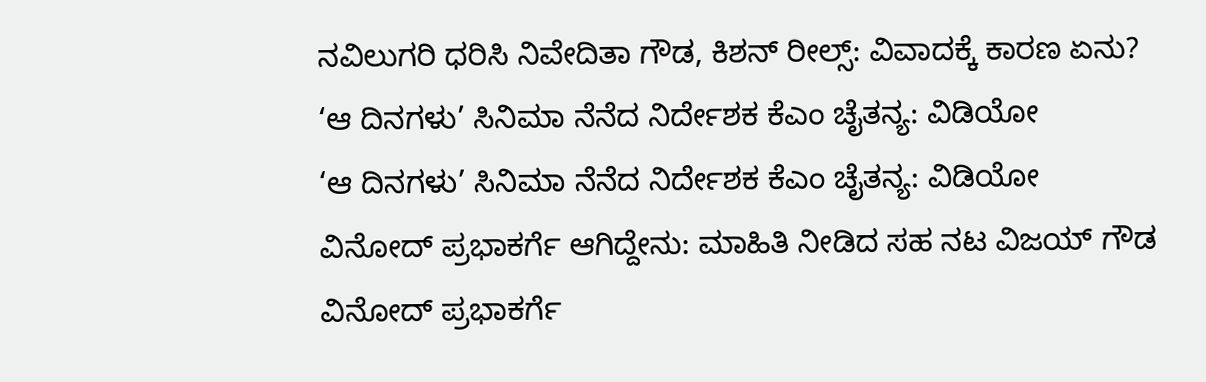ನವಿಲುಗರಿ ಧರಿಸಿ ನಿವೇದಿತಾ ಗೌಡ, ಕಿಶನ್ ರೀಲ್ಸ್: ವಿವಾದಕ್ಕೆ ಕಾರಣ ಏನು?
‘ಆ ದಿನಗಳು’ ಸಿನಿಮಾ ನೆನೆದ ನಿರ್ದೇಶಕ ಕೆಎಂ ಚೈತನ್ಯ: ವಿಡಿಯೋ
‘ಆ ದಿನಗಳು’ ಸಿನಿಮಾ ನೆನೆದ ನಿರ್ದೇಶಕ ಕೆಎಂ ಚೈತನ್ಯ: ವಿಡಿಯೋ
ವಿನೋದ್ ಪ್ರಭಾಕರ್ಗೆ ಆಗಿದ್ದೇನು: ಮಾಹಿತಿ ನೀಡಿದ ಸಹ ನಟ ವಿಜಯ್ ಗೌಡ
ವಿನೋದ್ ಪ್ರಭಾಕರ್ಗೆ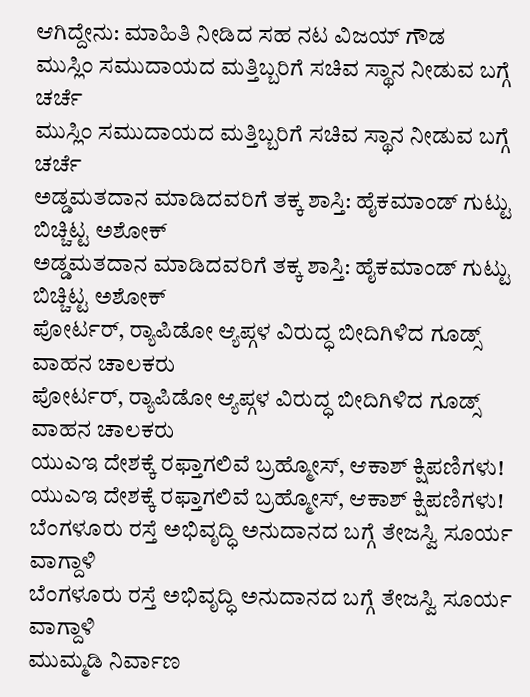ಆಗಿದ್ದೇನು: ಮಾಹಿತಿ ನೀಡಿದ ಸಹ ನಟ ವಿಜಯ್ ಗೌಡ
ಮುಸ್ಲಿಂ ಸಮುದಾಯದ ಮತ್ತಿಬ್ಬರಿಗೆ ಸಚಿವ ಸ್ಥಾನ ನೀಡುವ ಬಗ್ಗೆ ಚರ್ಚೆ
ಮುಸ್ಲಿಂ ಸಮುದಾಯದ ಮತ್ತಿಬ್ಬರಿಗೆ ಸಚಿವ ಸ್ಥಾನ ನೀಡುವ ಬಗ್ಗೆ ಚರ್ಚೆ
ಅಡ್ಡಮತದಾನ ಮಾಡಿದವರಿಗೆ ತಕ್ಕ ಶಾಸ್ತಿ: ಹೈಕಮಾಂಡ್ ಗುಟ್ಟು ಬಿಚ್ಚಿಟ್ಟ ಅಶೋಕ್
ಅಡ್ಡಮತದಾನ ಮಾಡಿದವರಿಗೆ ತಕ್ಕ ಶಾಸ್ತಿ: ಹೈಕಮಾಂಡ್ ಗುಟ್ಟು ಬಿಚ್ಚಿಟ್ಟ ಅಶೋಕ್
ಪೋರ್ಟರ್, ರ‍್ಯಾಪಿಡೋ ಆ್ಯಪ್ಗಳ ವಿರುದ್ಧ ಬೀದಿಗಿಳಿದ ಗೂಡ್ಸ್ ವಾಹನ ಚಾಲಕರು
ಪೋರ್ಟರ್, ರ‍್ಯಾಪಿಡೋ ಆ್ಯಪ್ಗಳ ವಿರುದ್ಧ ಬೀದಿಗಿಳಿದ ಗೂಡ್ಸ್ ವಾಹನ ಚಾಲಕರು
ಯುಎಇ ದೇಶಕ್ಕೆ ರಫ್ತಾಗಲಿವೆ ಬ್ರಹ್ಮೋಸ್, ಆಕಾಶ್ ಕ್ಷಿಪಣಿಗಳು!
ಯುಎಇ ದೇಶಕ್ಕೆ ರಫ್ತಾಗಲಿವೆ ಬ್ರಹ್ಮೋಸ್, ಆಕಾಶ್ ಕ್ಷಿಪಣಿಗಳು!
ಬೆಂಗಳೂರು ರಸ್ತೆ ಅಭಿವೃದ್ಧಿ ಅನುದಾನದ ಬಗ್ಗೆ ತೇಜಸ್ವಿ ಸೂರ್ಯ ವಾಗ್ದಾಳಿ
ಬೆಂಗಳೂರು ರಸ್ತೆ ಅಭಿವೃದ್ಧಿ ಅನುದಾನದ ಬಗ್ಗೆ ತೇಜಸ್ವಿ ಸೂರ್ಯ ವಾಗ್ದಾಳಿ
ಮುಮ್ಮಡಿ ನಿರ್ವಾಣ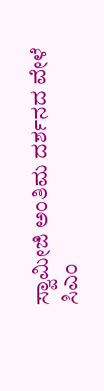ಸ್ವಾಮೀಜಿ ಅಂತಿಮ ದರ್ಶನದ ವೇಳೆ ಸಿಎಂ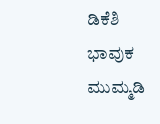ಡಿಕೆಶಿ ಭಾವುಕ
ಮುಮ್ಮಡಿ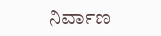ನಿರ್ವಾಣ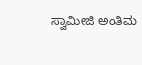ಸ್ವಾಮೀಜಿ ಅಂತಿಮ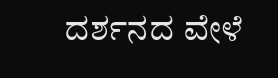ದರ್ಶನದ ವೇಳೆ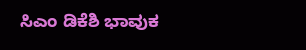ಸಿಎಂ ಡಿಕೆಶಿ ಭಾವುಕ